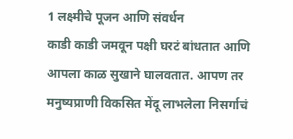1 लक्ष्मीचे पूजन आणि संवर्धन
काडी काडी जमवून पक्षी घरटं बांधतात आणि आपला काळ सुखाने घालवतात. आपण तर मनुष्यप्राणी विकसित मेंदू लाभलेला निसर्गाचं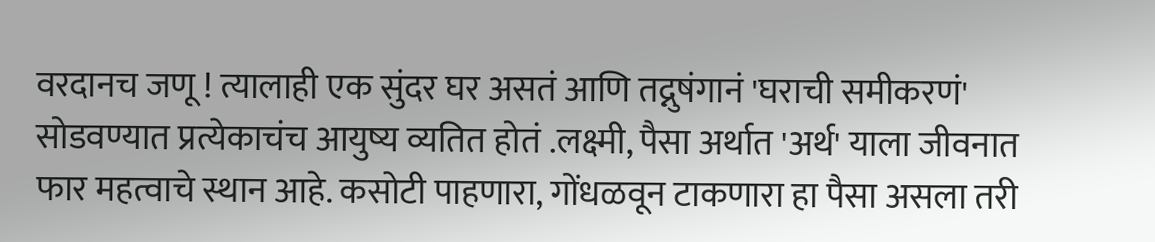वरदानच जणू ! त्यालाही एक सुंदर घर असतं आणि तद्नुषंगानं 'घराची समीकरणं' सोडवण्यात प्रत्येकाचंच आयुष्य व्यतित होतं .लक्ष्मी, पैसा अर्थात 'अर्थ' याला जीवनात फार महत्वाचे स्थान आहे. कसोटी पाहणारा, गोंधळवून टाकणारा हा पैसा असला तरी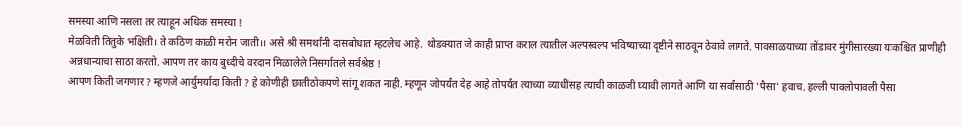समस्या आणि नसला तर त्याहून अधिक समस्या !
मेळविती तितुके भक्षिती। ते कठिण काळी मरोन जाती।। असे श्री समर्थांनी दासबोधात म्हटलेच आहे. थोडक्यात जे काही प्राप्त कराल त्यातील अल्पस्वल्प भविष्याच्या दृष्टीने साठवून ठेवावे लागते. पावसाळयाच्या तोंडावर मुंगीसारख्या यःकश्चित प्राणीही अन्नधान्याचा साठा करतो. आपण तर काय बुध्दीचे वरदान मिळालेले निसर्गातले सर्वश्रेष्ठ !
आपण किती जगणार ? म्हणजे आर्युमर्यादा किती ? हे कोणीही छातीठोकपणे सांगू शकत नाही. म्हणून जोपर्यंत देह आहे तोपर्यंत त्याच्या व्याधींसह त्याची काळजी घ्यावी लागते आणि या सर्वांसाठी 'पैसा' हवाच. हल्ली पावलोपावली पैसा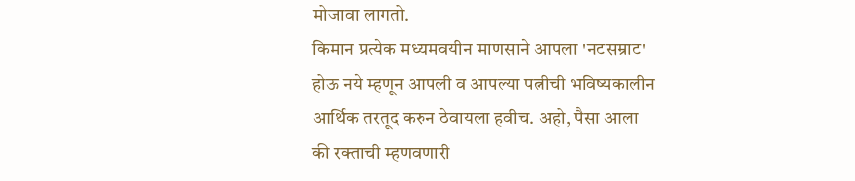मोजावा लागतो.
किमान प्रत्येक मध्यमवयीन माणसाने आपला 'नटसम्राट' होऊ नये म्हणून आपली व आपल्या पत्नीची भविष्यकालीन आर्थिक तरतूद करुन ठेवायला हवीच. अहो, पैसा आला की रक्ताची म्हणवणारी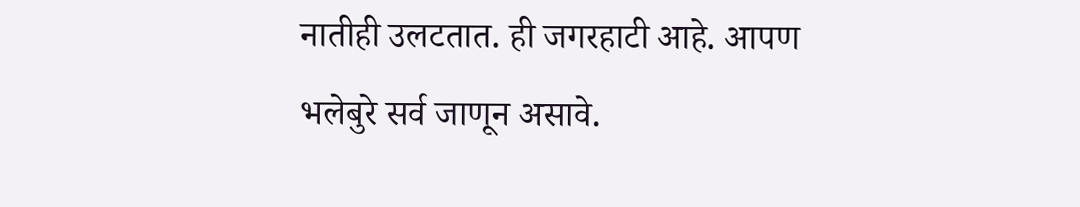नातीही उलटतात. ही जगरहाटी आहे. आपण भलेबुरे सर्व जाणून असावे.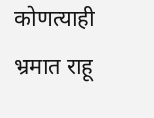कोणत्याही भ्रमात राहू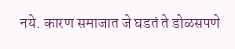नये. कारण समाजात जे घडतं ते डोळसपणे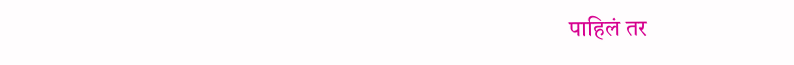पाहिलं तर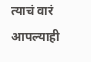त्याचं वारं आपल्याही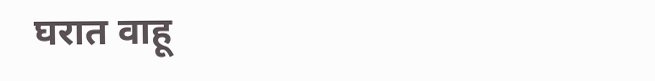घरात वाहू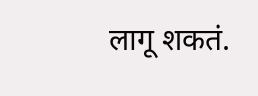लागू शकतं.